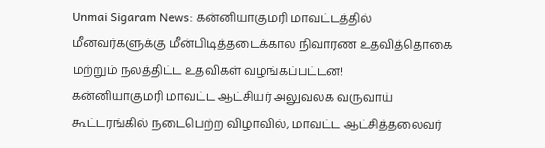Unmai Sigaram News: கன்னியாகுமரி மாவட்டத்தில் மீனவர்களுக்கு மீன்பிடித்தடைக்கால நிவாரண உதவித்தொகை மற்றும் நலத்திட்ட உதவிகள் வழங்கப்பட்டன!
கன்னியாகுமரி மாவட்ட ஆட்சியர் அலுவலக வருவாய் கூட்டரங்கில் நடைபெற்ற விழாவில், மாவட்ட ஆட்சித்தலைவர்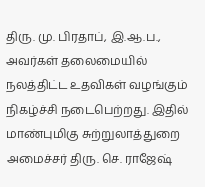திரு. மு. பிரதாப், இ.ஆ.ப., அவர்கள் தலைமையில் நலத்திட்ட உதவிகள் வழங்கும் நிகழ்ச்சி நடைபெற்றது. இதில் மாண்புமிகு சுற்றுலாத்துறை அமைச்சர் திரு. செ. ராஜேஷ்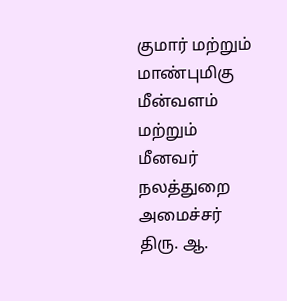குமார் மற்றும் மாண்புமிகு மீன்வளம் மற்றும் மீனவர் நலத்துறை அமைச்சர் திரு. ஆ.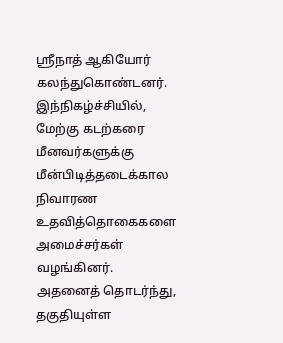ஸ்ரீநாத் ஆகியோர் கலந்துகொண்டனர்.
இந்நிகழ்ச்சியில், மேற்கு கடற்கரை மீனவர்களுக்கு மீன்பிடித்தடைக்கால நிவாரண உதவித்தொகைகளை அமைச்சர்கள் வழங்கினர். அதனைத் தொடர்ந்து, தகுதியுள்ள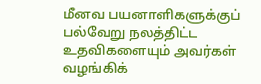மீனவ பயனாளிகளுக்குப் பல்வேறு நலத்திட்ட உதவிகளையும் அவர்கள் வழங்கிக்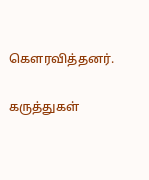கௌரவித்தனர்.

கருத்துகள்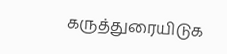கருத்துரையிடுக